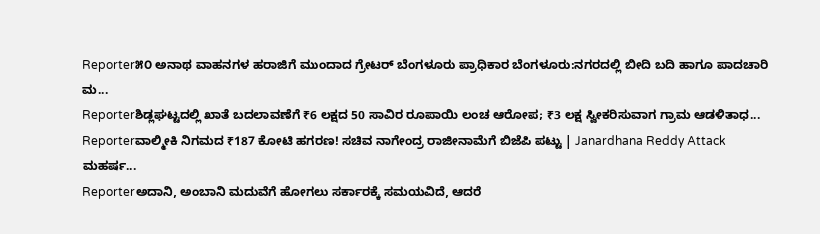Reporter೫೦ ಅನಾಥ ವಾಹನಗಳ ಹರಾಜಿಗೆ ಮುಂದಾದ ಗ್ರೇಟರ್ ಬೆಂಗಳೂರು ಪ್ರಾಧಿಕಾರ ಬೆಂಗಳೂರು:ನಗರದಲ್ಲಿ ಬೀದಿ ಬದಿ ಹಾಗೂ ಪಾದಚಾರಿ ಮ...
Reporterಶಿಡ್ಲಘಟ್ಟದಲ್ಲಿ ಖಾತೆ ಬದಲಾವಣೆಗೆ ₹6 ಲಕ್ಷದ 50 ಸಾವಿರ ರೂಪಾಯಿ ಲಂಚ ಆರೋಪ; ₹3 ಲಕ್ಷ ಸ್ವೀಕರಿಸುವಾಗ ಗ್ರಾಮ ಆಡಳಿತಾಧ...
Reporterವಾಲ್ಮೀಕಿ ನಿಗಮದ ₹187 ಕೋಟಿ ಹಗರಣ! ಸಚಿವ ನಾಗೇಂದ್ರ ರಾಜೀನಾಮೆಗೆ ಬಿಜೆಪಿ ಪಟ್ಟು | Janardhana Reddy Attack ಮಹರ್ಷ...
Reporterಅದಾನಿ, ಅಂಬಾನಿ ಮದುವೆಗೆ ಹೋಗಲು ಸರ್ಕಾರಕ್ಕೆ ಸಮಯವಿದೆ, ಆದರೆ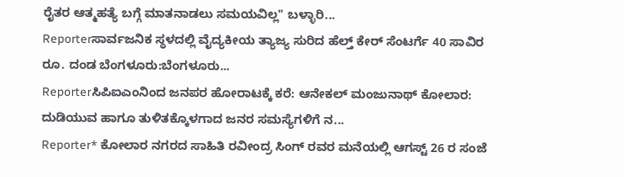ರೈತರ ಆತ್ಮಹತ್ಯೆ ಬಗ್ಗೆ ಮಾತನಾಡಲು ಸಮಯವಿಲ್ಲ" ಬಳ್ಳಾರಿ...
Reporterಸಾರ್ವಜನಿಕ ಸ್ಥಳದಲ್ಲಿ ವೈದ್ಯಕೀಯ ತ್ಯಾಜ್ಯ ಸುರಿದ ಹೆಲ್ತ್ ಕೇರ್ ಸೆಂಟರ್ಗೆ 40 ಸಾವಿರ ರೂ. ದಂಡ ಬೆಂಗಳೂರು:ಬೆಂಗಳೂರು...
Reporterಸಿಪಿಐಎಂನಿಂದ ಜನಪರ ಹೋರಾಟಕ್ಕೆ ಕರೆ: ಆನೇಕಲ್ ಮಂಜುನಾಥ್ ಕೋಲಾರ: ದುಡಿಯುವ ಹಾಗೂ ತುಳಿತಕ್ಕೊಳಗಾದ ಜನರ ಸಮಸ್ಯೆಗಳಿಗೆ ನ...
Reporter* ಕೋಲಾರ ನಗರದ ಸಾಹಿತಿ ರವೀಂದ್ರ ಸಿಂಗ್ ರವರ ಮನೆಯಲ್ಲಿ ಆಗಸ್ಟ್ 26 ರ ಸಂಜೆ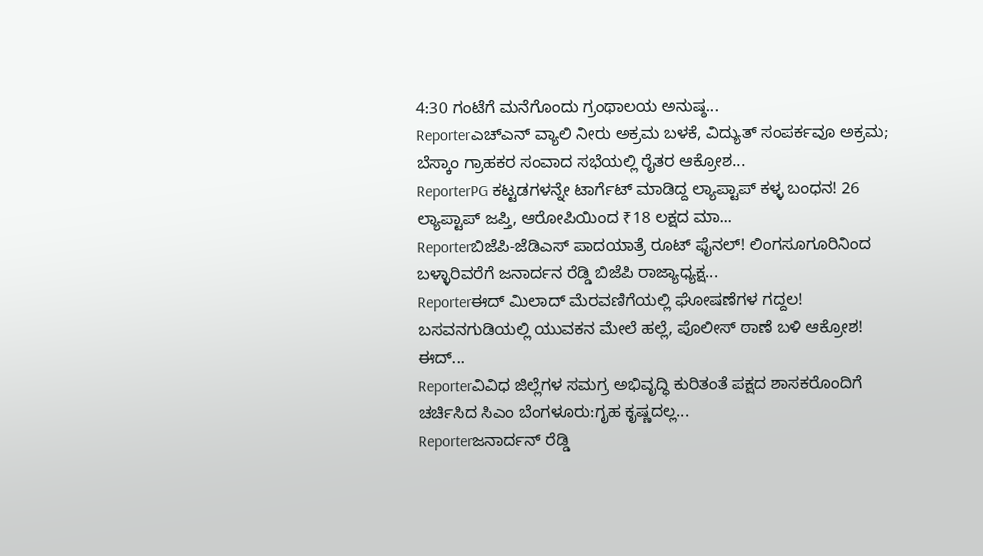4:30 ಗಂಟೆಗೆ ಮನೆಗೊಂದು ಗ್ರಂಥಾಲಯ ಅನುಷ್ಠ...
Reporterಎಚ್ಎನ್ ವ್ಯಾಲಿ ನೀರು ಅಕ್ರಮ ಬಳಕೆ, ವಿದ್ಯುತ್ ಸಂಪರ್ಕವೂ ಅಕ್ರಮ; ಬೆಸ್ಕಾಂ ಗ್ರಾಹಕರ ಸಂವಾದ ಸಭೆಯಲ್ಲಿ ರೈತರ ಆಕ್ರೋಶ...
ReporterPG ಕಟ್ಟಡಗಳನ್ನೇ ಟಾರ್ಗೆಟ್ ಮಾಡಿದ್ದ ಲ್ಯಾಪ್ಟಾಪ್ ಕಳ್ಳ ಬಂಧನ! 26 ಲ್ಯಾಪ್ಟಾಪ್ ಜಪ್ತಿ, ಆರೋಪಿಯಿಂದ ₹18 ಲಕ್ಷದ ಮಾ...
Reporterಬಿಜೆಪಿ-ಜೆಡಿಎಸ್ ಪಾದಯಾತ್ರೆ ರೂಟ್ ಫೈನಲ್! ಲಿಂಗಸೂಗೂರಿನಿಂದ ಬಳ್ಳಾರಿವರೆಗೆ ಜನಾರ್ದನ ರೆಡ್ಡಿ ಬಿಜೆಪಿ ರಾಜ್ಯಾಧ್ಯಕ್ಷ...
Reporterಈದ್ ಮಿಲಾದ್ ಮೆರವಣಿಗೆಯಲ್ಲಿ ಘೋಷಣೆಗಳ ಗದ್ದಲ! ಬಸವನಗುಡಿಯಲ್ಲಿ ಯುವಕನ ಮೇಲೆ ಹಲ್ಲೆ, ಪೊಲೀಸ್ ಠಾಣೆ ಬಳಿ ಆಕ್ರೋಶ! ಈದ್...
Reporterವಿವಿಧ ಜಿಲ್ಲೆಗಳ ಸಮಗ್ರ ಅಭಿವೃದ್ಧಿ ಕುರಿತಂತೆ ಪಕ್ಷದ ಶಾಸಕರೊಂದಿಗೆ ಚರ್ಚಿಸಿದ ಸಿಎಂ ಬೆಂಗಳೂರು:ಗೃಹ ಕೃಷ್ಣದಲ್ಲ...
Reporterಜನಾರ್ದನ್ ರೆಡ್ಡಿ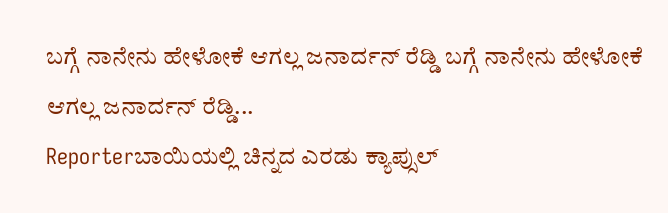ಬಗ್ಗೆ ನಾನೇನು ಹೇಳೋಕೆ ಆಗಲ್ಲ ಜನಾರ್ದನ್ ರೆಡ್ಡಿ ಬಗ್ಗೆ ನಾನೇನು ಹೇಳೋಕೆ ಆಗಲ್ಲ ಜನಾರ್ದನ್ ರೆಡ್ಡಿ...
Reporterಬಾಯಿಯಲ್ಲಿ ಚಿನ್ನದ ಎರಡು ಕ್ಯಾಪ್ಸುಲ್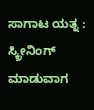ಸಾಗಾಟ ಯತ್ನ : ಸ್ಕ್ರೀನಿಂಗ್ ಮಾಡುವಾಗ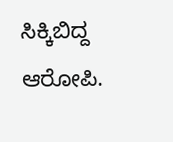ಸಿಕ್ಕಿಬಿದ್ದ ಆರೋಪಿ.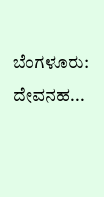ಬೆಂಗಳೂರು: ದೇವನಹ...